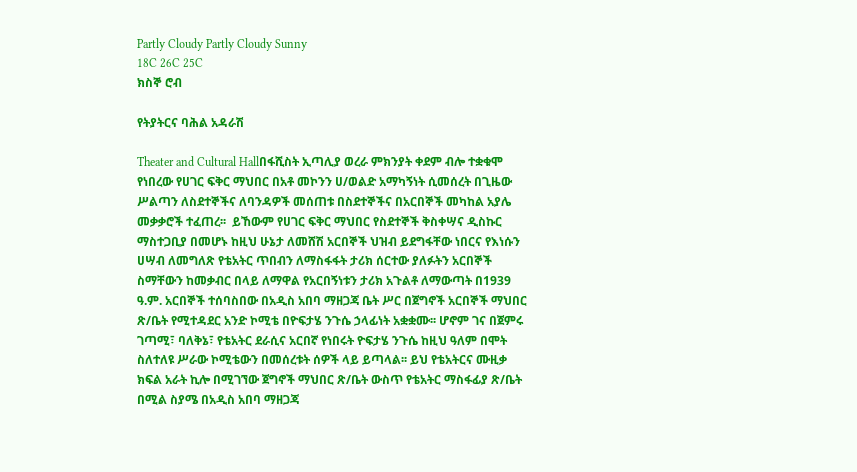Partly Cloudy Partly Cloudy Sunny
18C 26C 25C
ክስኞ ሮብ

የትያትርና ባሕል አዳራሽ

Theater and Cultural Hallበፋሺስት ኢጣሊያ ወረራ ምክንያት ቀደም ብሎ ተቋቁሞ የነበረው የሀገር ፍቅር ማህበር በአቶ መኮንን ሀ/ወልድ አማካኝነት ሲመሰረት በጊዜው ሥልጣን ለስደተኞችና ለባንዳዎች መሰጠቱ በስደተኞችና በአርበኞች መካከል አያሌ መቃቃሮች ተፈጠረ፡፡  ይኸውም የሀገር ፍቅር ማህበር የስደተኞች ቅስቀሣና ዲስኩር ማስተጋቢያ በመሆኑ ከዚህ ሁኔታ ለመሸሽ አርበኞች ህዝብ ይደግፋቸው ነበርና የእነሱን ሀሣብ ለመግለጽ የቴአትር ጥበብን ለማስፋፋት ታሪክ ሰርተው ያለፉትን አርበኞች ስማቸውን ከመቃብር በላይ ለማዋል የአርበኝነቱን ታሪክ አጉልቶ ለማውጣት በ1939 ዓ.ም. አርበኞች ተሰባስበው በአዲስ አበባ ማዘጋጃ ቤት ሥር በጀግኖች አርበኞች ማህበር ጽ/ቤት የሚተዳደር አንድ ኮሚቴ በዮፍታሄ ንጉሴ ኃላፊነት አቋቋሙ፡፡ ሆኖም ገና በጀምሩ ገጣሚ፣ ባለቅኔ፣ የቴአትር ደራሲና አርበኛ የነበሩት ዮፍታሄ ንጉሴ ከዚህ ዓለም በሞት ስለተለዩ ሥራው ኮሚቴውን በመሰረቱት ሰዎች ላይ ይጣላል፡፡ ይህ የቴአትርና ሙዚቃ ክፍል አራት ኪሎ በሚገኘው ጀግኖች ማህበር ጽ/ቤት ውስጥ የቴአትር ማስፋፊያ ጽ/ቤት በሚል ስያሜ በአዲስ አበባ ማዘጋጃ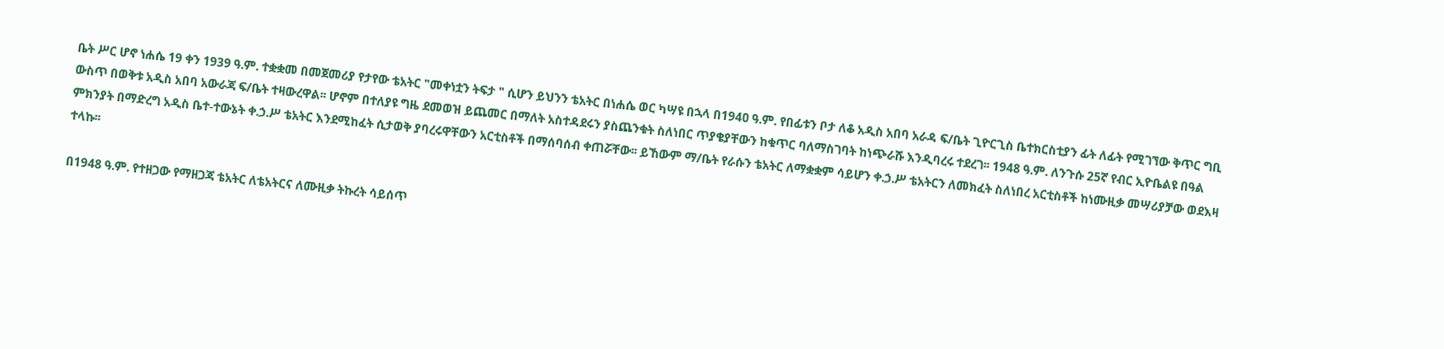ቤት ሥር ሆኖ ነሐሴ 19 ቀን 1939 ዓ.ም. ተቋቋመ በመጀመሪያ የታየው ቴአትር "መቀነቷን ትፍታ " ሲሆን ይህንን ቴአትር በነሐሴ ወር ካሣዩ በኋላ በ194ዐ ዓ.ም. የበፊቱን ቦታ ለቆ አዲስ አበባ አራዳ ፍ/ቤት ጊዮርጊስ ቤተክርስቲያን ፊት ለፊት የሚገኘው ቅጥር ግቢ ውስጥ በወቅቱ አዲስ አበባ አውራጃ ፍ/ቤት ተዛውረዋል፡፡ ሆኖም በተለያዩ ግዜ ደመወዝ ይጨመር በማለት አስተዳደሩን ያስጨንቁት ስለነበር ጥያቄያቸውን ከቁጥር ባለማስገባት ከነጭራሹ እንዲባረሩ ተደረገ፡፡ 1948 ዓ.ም. ለንጉሱ 25ኛ የብር ኢዮቤልዩ በዓል ምክንያት በማድረግ አዲስ ቤተ-ተውኔት ቀ.ኃ.ሥ ቴአትር እንደሚከፈት ሲታወቅ ያባረሩዋቸውን አርቲስቶች በማሰባሰብ ቀጠሯቸው፡፡ ይኸውም ማ/ቤት የራሱን ቴአትር ለማቋቋም ሳይሆን ቀ.ኃ.ሥ ቴአትርን ለመክፈት ስለነበረ አርቲስቶች ከነሙዚቃ መሣሪያቻው ወደእዛ ተላኩ፡፡

በ1948 ዓ.ም. የተዘጋው የማዘጋጃ ቴአትር ለቴአትርና ለሙዚቃ ትኩረት ሳይሰጥ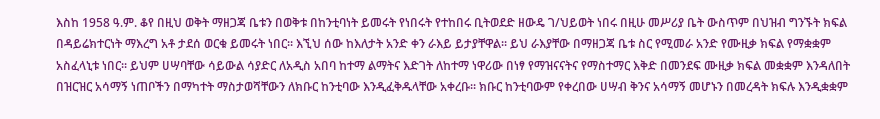እስከ 1958 ዓ.ም. ቆየ በዚህ ወቅት ማዘጋጃ ቤቱን በወቅቱ በከንቲባነት ይመሩት የነበሩት የተከበሩ ቢትወደድ ዘውዴ ገ/ህይወት ነበሩ በዚሁ መሥሪያ ቤት ውስጥም በህዝብ ግንኙት ክፍል በዳይሬክተርነት ማእረግ አቶ ታደሰ ወርቁ ይመሩት ነበር፡፡ እኚህ ሰው ከእለታት አንድ ቀን ራእይ ይታያቸዋል፡፡ ይህ ራእያቸው በማዘጋጃ ቤቱ ስር የሚመራ አንድ የሙዚቃ ክፍል የማቋቋም አስፈላኒቱ ነበር፡፡ ይህም ሀሣባቸው ሳይውል ሳያድር ለአዲስ አበባ ከተማ ልማትና እድገት ለከተማ ነዋሪው በነፃ የማዝናናትና የማስተማር እቅድ በመንደፍ ሙዚቃ ክፍል መቋቋም እንዳለበት በዝርዝር አሳማኝ ነጠቦችን በማካተት ማስታወሻቸውን ለክቡር ከንቲባው እንዲፈቅዱላቸው አቀረቡ፡፡ ክቡር ከንቲባውም የቀረበው ሀሣብ ቅንና አሳማኝ መሆኑን በመረዳት ክፍሉ እንዲቋቋም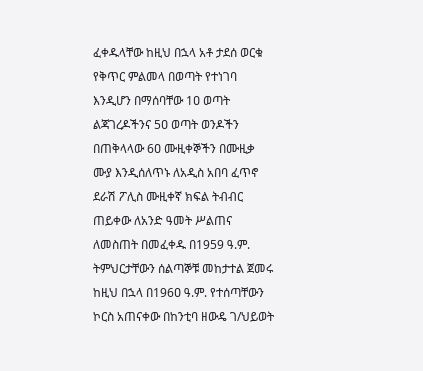ፈቀዱላቸው ከዚህ በኋላ አቶ ታደሰ ወርቁ የቅጥር ምልመላ በወጣት የተነገባ እንዲሆን በማሰባቸው 1ዐ ወጣት ልጃገረዶችንና 5ዐ ወጣት ወንዶችን በጠቅላላው 6ዐ ሙዚቀኞችን በሙዚቃ ሙያ እንዲሰለጥኑ ለአዲስ አበባ ፈጥኖ ደራሽ ፖሊስ ሙዚቀኛ ክፍል ትብብር ጠይቀው ለአንድ ዓመት ሥልጠና ለመስጠት በመፈቀዱ በ1959 ዓ.ም. ትምህርታቸውን ሰልጣኞቹ መከታተል ጀመሩ ከዚህ በኋላ በ196ዐ ዓ.ም. የተሰጣቸውን ኮርስ አጠናቀው በከንቲባ ዘውዴ ገ/ህይወት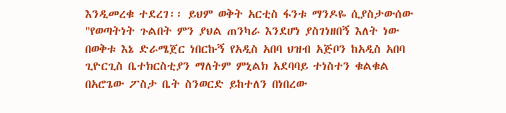እንዲመረቁ ተደረገ፡፡ ይህም ወቅት አርቲስ ፋንቱ ማንዶዬ ሲያስታውሰው "የወጣትነት ጉልበት ምን ያህል ጠንካራ እንደሆነ ያስገነዘበኝ እለት ነው በወቅቱ እኔ ድራሜጀር ነበርኩኝ የአዲስ አበባ ህዝብ አጅቦን ከአዲስ አበባ ጊዮርጊስ ቤተክርስቲያን ማለትም ምኒልክ አደባባይ ተነስተን ቁልቁል በአሮጌው ፖስታ ቤት ስንወርድ ይከተለን በነበረው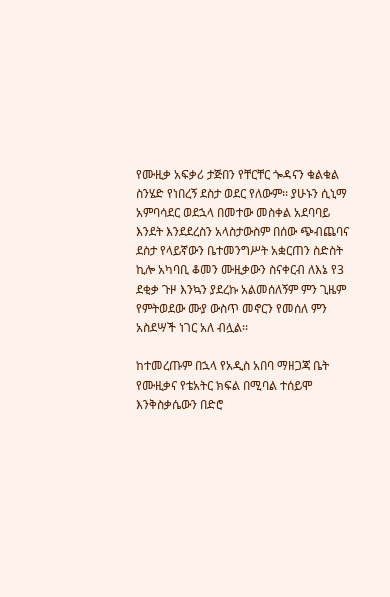የሙዚቃ አፍቃሪ ታጅበን የቸርቸር ጐዳናን ቁልቁል ስንሄድ የነበረኝ ደስታ ወደር የለውም፡፡ ያሁኑን ሲኒማ አምባሳደር ወደኋላ በመተው መስቀል አደባባይ እንደት እንደደረስን አላስታውስም በሰው ጭብጨባና ደስታ የላይኛውን ቤተመንግሥት አቋርጠን ስድስት ኪሎ አካባቢ ቆመን ሙዚቃውን ስናቀርብ ለእኔ የ3 ደቂቃ ጉዞ እንኳን ያደረኩ አልመሰለኝም ምን ጊዜም የምትወደው ሙያ ውስጥ መኖርን የመሰለ ምን አስደሣች ነገር አለ ብሏል፡፡

ከተመረጡም በኋላ የአዲስ አበባ ማዘጋጃ ቤት የሙዚቃና የቴአትር ክፍል በሚባል ተሰይሞ እንቅስቃሴውን በድሮ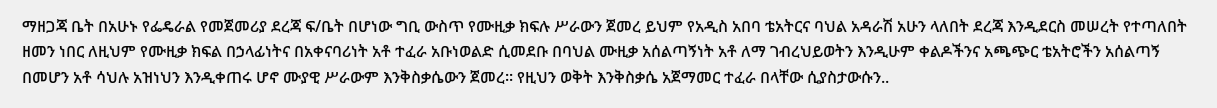ማዘጋጃ ቤት በአሁኑ የፌዴራል የመጀመሪያ ደረጃ ፍ/ቤት በሆነው ግቢ ውስጥ የሙዚቃ ክፍሉ ሥራውን ጀመረ ይህም የአዲስ አበባ ቴአትርና ባህል አዳራሽ አሁን ላለበት ደረጃ እንዲደርስ መሠረት የተጣለበት ዘመን ነበር ለዚህም የሙዚቃ ክፍል በኃላፊነትና በአቀናባሪነት አቶ ተፈራ አቡነወልድ ሲመደቡ በባህል ሙዚቃ አሰልጣኝነት አቶ ለማ ገብረህይወትን እንዲሁም ቀልዶችንና አጫጭር ቴአትሮችን አሰልጣኝ በመሆን አቶ ሳህሉ አዝነህን እንዲቀጠሩ ሆኖ ሙያዊ ሥራውም እንቅስቃሴውን ጀመረ፡፡ የዚህን ወቅት እንቅስቃሴ አጀማመር ተፈራ በላቸው ሲያስታውሱን..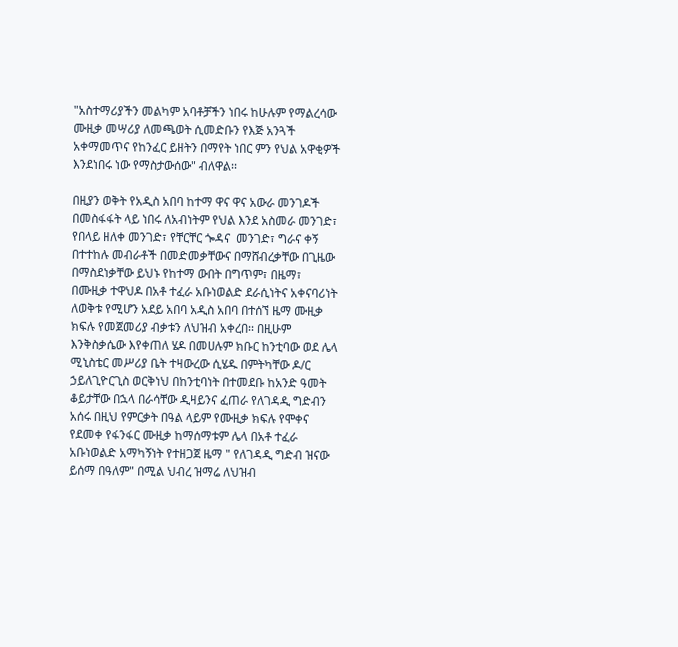"አስተማሪያችን መልካም አባቶቻችን ነበሩ ከሁሉም የማልረሳው ሙዚቃ መሣሪያ ለመጫወት ሲመድቡን የእጅ አንጓች አቀማመጥና የከንፈር ይዘትን በማየት ነበር ምን የህል አዋቂዎች እንደነበሩ ነው የማስታውሰው" ብለዋል፡፡

በዚያን ወቅት የአዲስ አበባ ከተማ ዋና ዋና አውራ መንገዶች በመስፋፋት ላይ ነበሩ ለአብነትም የህል እንደ አስመራ መንገድ፣ የበላይ ዘለቀ መንገድ፣ የቸርቸር ጐዳና  መንገድ፣ ግራና ቀኝ በተተከሉ መብራቶች በመድመቃቸውና በማሸብረቃቸው በጊዜው በማስደነቃቸው ይህኑ የከተማ ውበት በግጥም፣ በዜማ፣ በሙዚቃ ተዋህዶ በአቶ ተፈራ አቡነወልድ ደራሲነትና አቀናባሪነት ለወቅቱ የሚሆን አደይ አበባ አዲስ አበባ በተሰኘ ዜማ ሙዚቃ ክፍሉ የመጀመሪያ ብቃቱን ለህዝብ አቀረበ፡፡ በዚሁም እንቅስቃሴው እየቀጠለ ሄዶ በመሀሉም ክቡር ከንቲባው ወደ ሌላ ሚኒስቴር መሥሪያ ቤት ተዛውረው ሲሄዱ በምትካቸው ዶ/ር ኃይለጊዮርጊስ ወርቅነህ በከንቲባነት በተመደቡ ከአንድ ዓመት ቆይታቸው በኋላ በራሳቸው ዲዛይንና ፈጠራ የለገዳዲ ግድብን አሰሩ በዚህ የምርቃት በዓል ላይም የሙዚቃ ክፍሉ የሞቀና የደመቀ የፋንፋር ሙዚቃ ከማሰማቱም ሌላ በአቶ ተፈራ አቡነወልድ አማካኝነት የተዘጋጀ ዜማ " የለገዳዲ ግድብ ዝናው ይሰማ በዓለም" በሚል ህብረ ዝማሬ ለህዝብ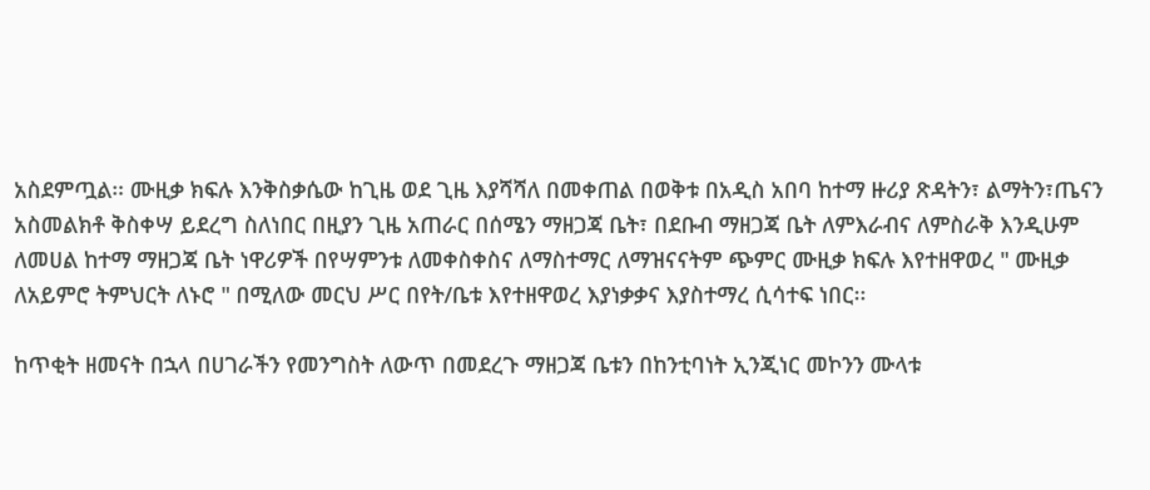አስደምጧል፡፡ ሙዚቃ ክፍሉ እንቅስቃሴው ከጊዜ ወደ ጊዜ እያሻሻለ በመቀጠል በወቅቱ በአዲስ አበባ ከተማ ዙሪያ ጽዳትን፣ ልማትን፣ጤናን አስመልክቶ ቅስቀሣ ይደረግ ስለነበር በዚያን ጊዜ አጠራር በሰሜን ማዘጋጃ ቤት፣ በደቡብ ማዘጋጃ ቤት ለምእራብና ለምስራቅ እንዲሁም ለመሀል ከተማ ማዘጋጃ ቤት ነዋሪዎች በየሣምንቱ ለመቀስቀስና ለማስተማር ለማዝናናትም ጭምር ሙዚቃ ክፍሉ እየተዘዋወረ " ሙዚቃ ለአይምሮ ትምህርት ለኑሮ " በሚለው መርህ ሥር በየት/ቤቱ እየተዘዋወረ እያነቃቃና እያስተማረ ሲሳተፍ ነበር፡፡

ከጥቂት ዘመናት በኋላ በሀገራችን የመንግስት ለውጥ በመደረጉ ማዘጋጃ ቤቱን በከንቲባነት ኢንጂነር መኮንን ሙላቱ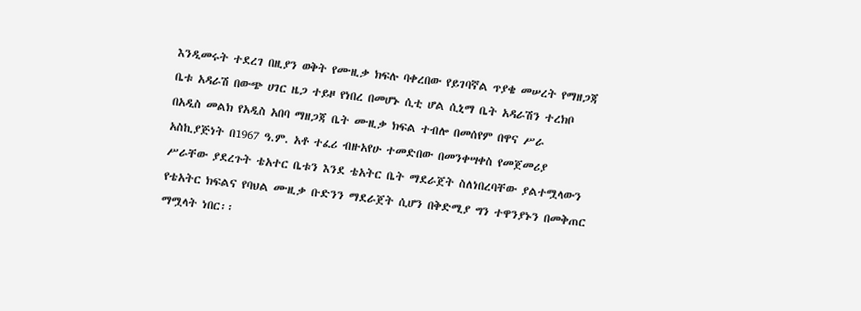እንዲመሩት ተደረገ በዚያን ወቅት የሙዚቃ ክፍሉ ባቀረበው የይገባኛል ጥያቄ መሠረት የማዘጋጃ ቤቱ አዳራሽ በውጭ ሀገር ዜጋ ተይዞ የነበረ በመሆኑ ሲቲ ሆል ሲኒማ ቤት አዳራሽን ተረክቦ በአዲስ መልክ የአዲስ አበባ ማዘጋጃ ቤት ሙዚቃ ክፍል ተብሎ በመሰየም በዋና ሥራ አስኪያጅነት በ1967 ዓ.ም. አቶ ተፈሪ ብዙአየሁ ተመድበው በመንቀሣቀስ የመጀመሪያ ሥራቸው ያደረጉት ቴአተር ቤቱን እንደ ቴአትር ቤት ማደራጀት ስለነበረባቸው ያልተሟላውን የቴአትር ክፍልና የባህል ሙዚቃ ቡድንን ማደራጀት ሲሆን በቅድሚያ ግን ተዋንያኑን በመቅጠር ማሟላት ነበር፡፡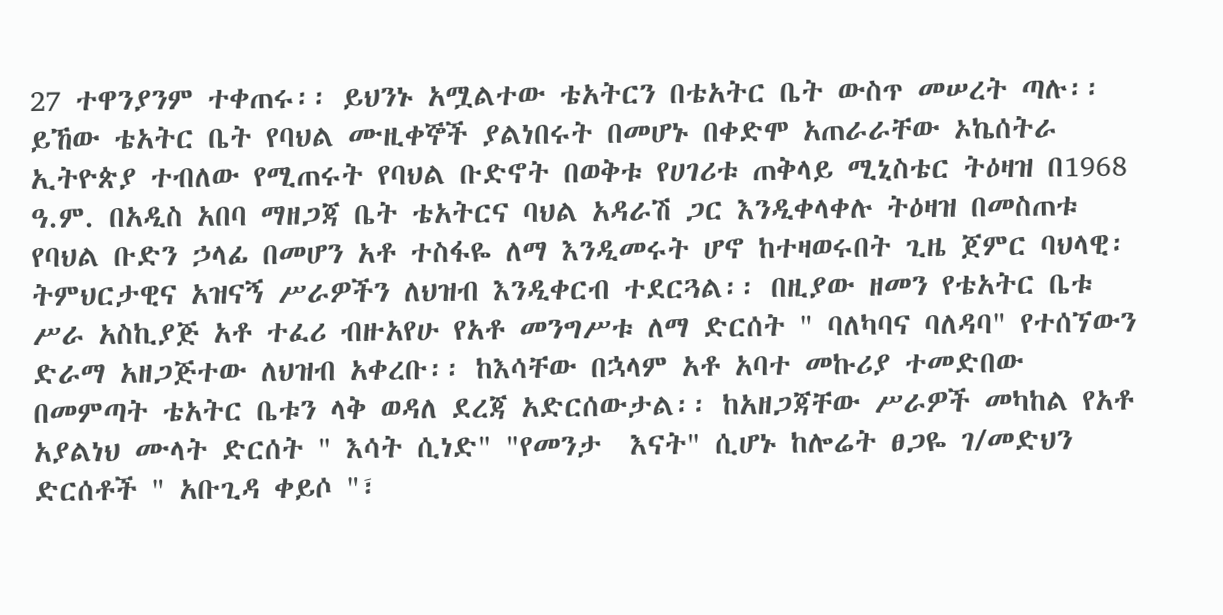27 ተዋንያንም ተቀጠሩ፡፡ ይህንኑ አሟልተው ቴአትርን በቴአትር ቤት ውስጥ መሠረት ጣሉ፡፡ ይኸው ቴአትር ቤት የባህል ሙዚቀኞች ያልነበሩት በመሆኑ በቀድሞ አጠራራቸው ኦኬሰትራ ኢትዮጵያ ተብለው የሚጠሩት የባህል ቡድኖት በወቅቱ የሀገሪቱ ጠቅላይ ሚኒስቴር ትዕዛዝ በ1968 ዓ.ም. በአዲስ አበባ ማዘጋጃ ቤት ቴአትርና ባህል አዳራሽ ጋር እንዲቀላቀሉ ትዕዛዝ በመስጠቱ የባህል ቡድን ኃላፊ በመሆን አቶ ተስፋዬ ለማ እንዲመሩት ሆኖ ከተዛወሩበት ጊዜ ጀምር ባህላዊ፡ ትምህርታዊና አዝናኝ ሥራዎችን ለህዝብ እንዲቀርብ ተደርጓል፡፡ በዚያው ዘመን የቴአትር ቤቱ ሥራ አስኪያጅ አቶ ተፈሪ ብዙአየሁ የአቶ መንግሥቱ ለማ ድርሰት " ባለካባና ባለዳባ" የተሰኘውን ድራማ አዘጋጅተው ለህዝብ አቀረቡ፡፡ ከእሳቸው በኋላም አቶ አባተ መኩሪያ ተመድበው በመምጣት ቴአትር ቤቱን ላቅ ወዳለ ደረጃ አድርሰውታል፡፡ ከአዘጋጃቸው ሥራዎች መካከል የአቶ አያልነህ ሙላት ድርሰት " እሳት ሲነድ" "የመንታ  እናት" ሲሆኑ ከሎሬት ፀጋዬ ገ/መድህን ድርሰቶች " አቡጊዳ ቀይሶ "፣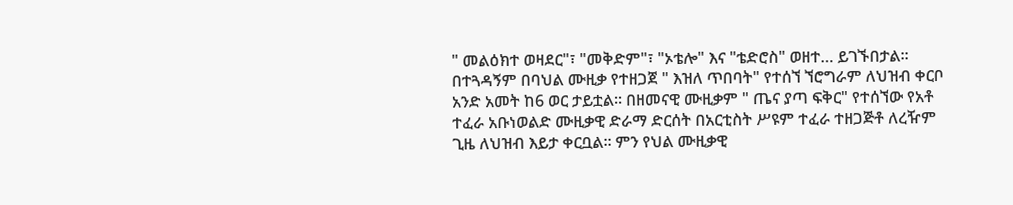" መልዕክተ ወዛደር"፣ "መቅድም"፣ "ኦቴሎ" እና "ቴድሮስ" ወዘተ… ይገኙበታል፡፡ በተጓዳኝም በባህል ሙዚቃ የተዘጋጀ " እዝለ ጥበባት" የተሰኘ ኘሮግራም ለህዝብ ቀርቦ አንድ አመት ከ6 ወር ታይቷል፡፡ በዘመናዊ ሙዚቃም " ጤና ያጣ ፍቅር" የተሰኘው የአቶ ተፈራ አቡነወልድ ሙዚቃዊ ድራማ ድርሰት በአርቲስት ሥዩም ተፈራ ተዘጋጅቶ ለረዥም ጊዜ ለህዝብ እይታ ቀርቧል፡፡ ምን የህል ሙዚቃዊ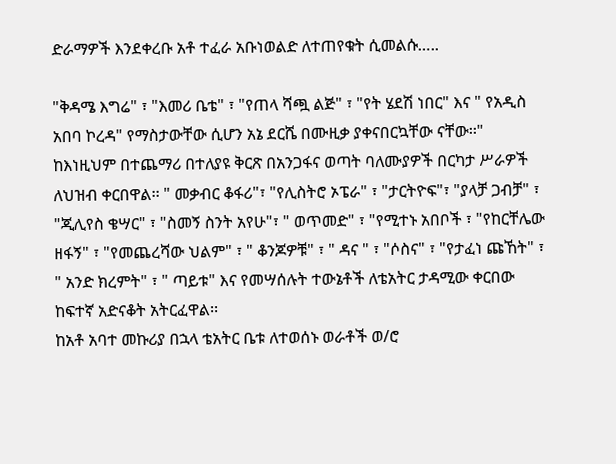ድራማዎች እንደቀረቡ አቶ ተፈራ አቡነወልድ ለተጠየቁት ሲመልሱ…..

"ቅዳሜ እግሬ" ፣ "እመሪ ቤቴ" ፣ "የጠላ ሻጯ ልጅ" ፣ "የት ሄደሽ ነበር" እና " የአዲስ አበባ ኮረዳ" የማስታውቸው ሲሆን አኔ ደርሼ በሙዚቃ ያቀናበርኳቸው ናቸው፡፡"
ከእነዚህም በተጨማሪ በተለያዩ ቅርጽ በአንጋፋና ወጣት ባለሙያዎች በርካታ ሥራዎች ለህዝብ ቀርበዋል፡፡ " መቃብር ቆፋሪ"፣ "የሊስትሮ ኦፔራ" ፣ "ታርትዮፍ"፣ "ያላቻ ጋብቻ" ፣ "ጂሊየስ ቄሣር" ፣ "ስመኝ ስንት አየሁ"፣ " ወጥመድ" ፣ "የሚተኑ አበቦች ፣ "የከርቸሌው ዘፋኝ" ፣ "የመጨረሻው ህልም" ፣ " ቆንጆዎቹ" ፣ " ዳና " ፣ "ሶስና" ፣ "የታፈነ ጩኸት" ፣ " አንድ ክረምት" ፣ " ጣይቱ" እና የመሣሰሉት ተውኔቶች ለቴአትር ታዳሚው ቀርበው ከፍተኛ አድናቆት አትርፈዋል፡፡
ከአቶ አባተ መኩሪያ በኋላ ቴአትር ቤቱ ለተወሰኑ ወራቶች ወ/ሮ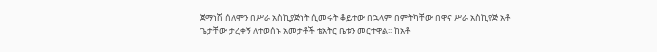ጀማነሽ ሰለሞን በሥራ አስኪያጅነት ሲመሩት ቆይተው በኋላም በምትካቸው በዋና ሥራ አስኪየጅ አቶ ጌታቸው ታረቀኝ ለተወሰኑ አመታቶች ቴአትር ቤቱን መርተዋል፡፡ ከአቶ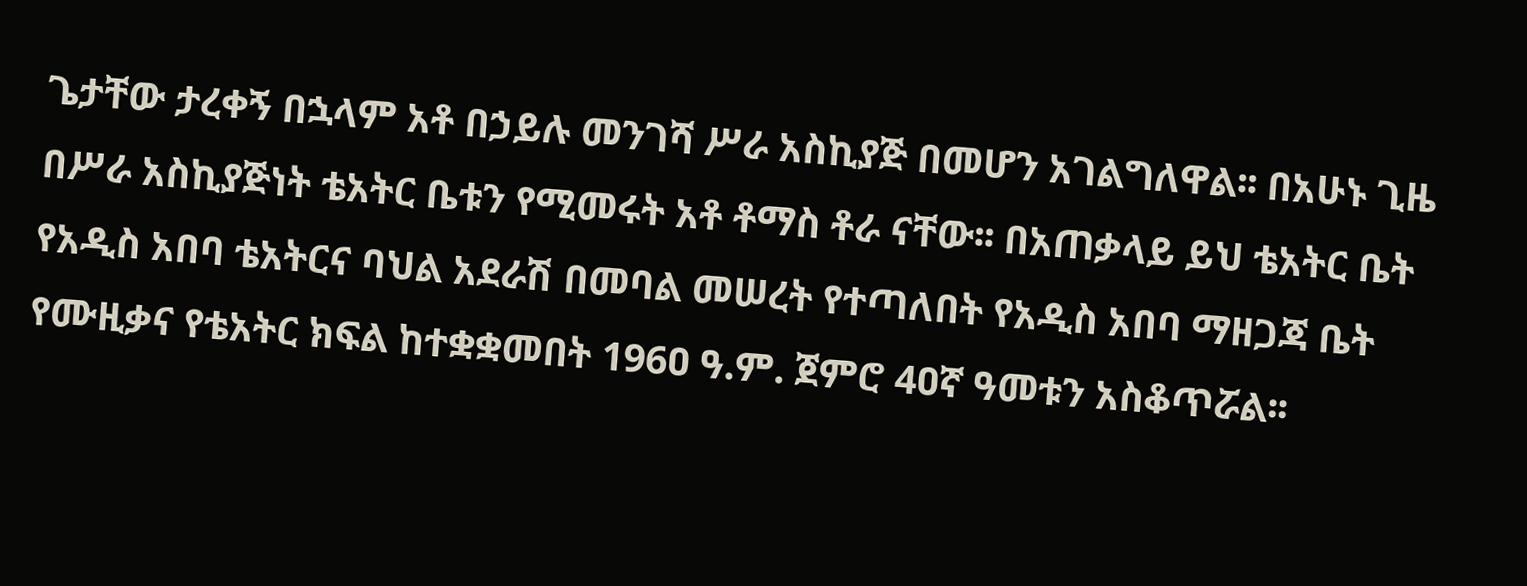ጌታቸው ታረቀኝ በኋላም አቶ በኃይሉ መንገሻ ሥራ አስኪያጅ በመሆን አገልግለዋል፡፡ በአሁኑ ጊዜ በሥራ አስኪያጅነት ቴአትር ቤቱን የሚመሩት አቶ ቶማስ ቶራ ናቸው፡፡ በአጠቃላይ ይህ ቴአትር ቤት የአዲስ አበባ ቴአትርና ባህል አደራሽ በመባል መሠረት የተጣለበት የአዲስ አበባ ማዘጋጃ ቤት የሙዚቃና የቴአትር ክፍል ከተቋቋመበት 196ዐ ዓ.ም. ጀምሮ 4ዐኛ ዓመቱን አስቆጥሯል፡፡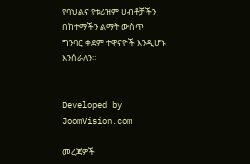የባህልና የቱሪዝም ሀብቶቻችን
በከተማችን ልማት ውስጥ
ግንባር ቀደም ተዋናዮች እንዲሆኑ
እንሰራለን፡፡


Developed by JoomVision.com

መረጃዎች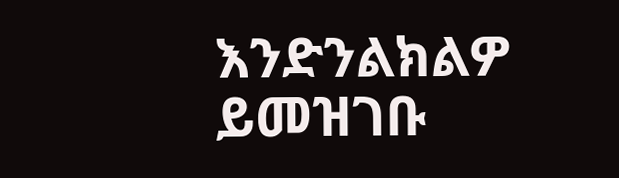እንድንልክልዎ ይመዝገቡ